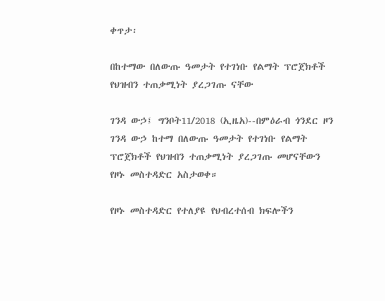ቀጥታ፡

በከተማው በለውጡ ዓመታት የተገነቡ የልማት ፕሮጀክቶች የህዝብን ተጠቃሚነት ያረጋገጡ ናቸው

ገንዳ ውኃ፤ ግንቦት11/2018 (ኢዜአ)--በምዕራብ ጎንደር ዞን ገንዳ ውኃ ከተማ በለውጡ ዓመታት የተገነቡ የልማት ፕሮጀክቶች የህዝብን ተጠቃሚነት ያረጋገጡ መሆናቸውን የዞኑ መስተዳድር አስታወቀ።

የዞኑ መስተዳድር የተለያዩ የህብረተሰብ ክፍሎችን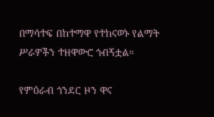በማሳተፍ በከተማዋ የተከናወኑ የልማት ሥራዎችን ተዘዋውሮ ጎብኝቷል።

የምዕራብ ጎንደር ዞን ዋና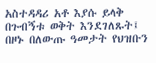አስተዳዳሪ አቶ እያሱ ይላቅ በጉብኝቱ ወቅት እንደገለጹት፤ በዞኑ በለውጡ ዓመታት የህዝቡን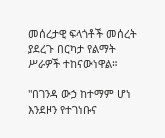መሰረታዊ ፍላጎቶች መሰረት ያደረጉ በርካታ የልማት ሥራዎች ተከናውነዋል።

"በገንዳ ውኃ ከተማም ሆነ እንደዞን የተገነቡና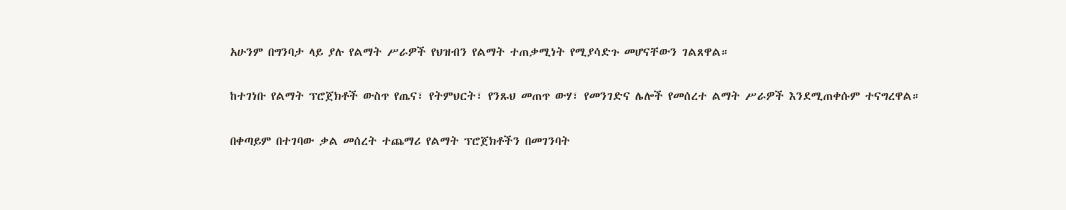አሁንም በግንባታ ላይ ያሉ የልማት ሥራዎች የህዝብን የልማት ተጠቃሚነት የሚያሳድጉ መሆናቸውን ገልጸዋል።

ከተገነቡ የልማት ፕሮጀክቶች ውስጥ የጤና፣ የትምህርት፣ የንጹህ መጠጥ ውሃ፣ የመንገድና ሌሎች የመሰረተ ልማት ሥራዎች እንደሚጠቀሱም ተናግረዋል።

በቀጣይም በተገባው ቃል መሰረት ተጨማሪ የልማት ፕሮጀክቶችን በመገንባት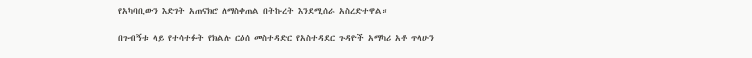የአካባቢውን እድገት አጠናክሮ ለማስቀጠል በትኩረት እንደሚሰራ አስረድተዋል።

በጉብኝቱ ላይ የተሳተፉት የክልሉ ርዕሰ መስተዳድር የአስተዳደር ጉዳዮች አማካሪ አቶ ጥላሁን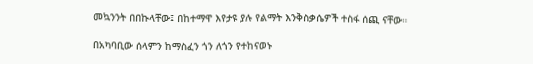መኳንንት በበኩላቸው፤ በከተማዋ እየታዩ ያሉ የልማት እንቅስቃሴዎች ተስፋ ሰጪ ናቸው።

በአካባቢው ሰላምን ከማስፈን ጎን ለጎን የተከናወኑ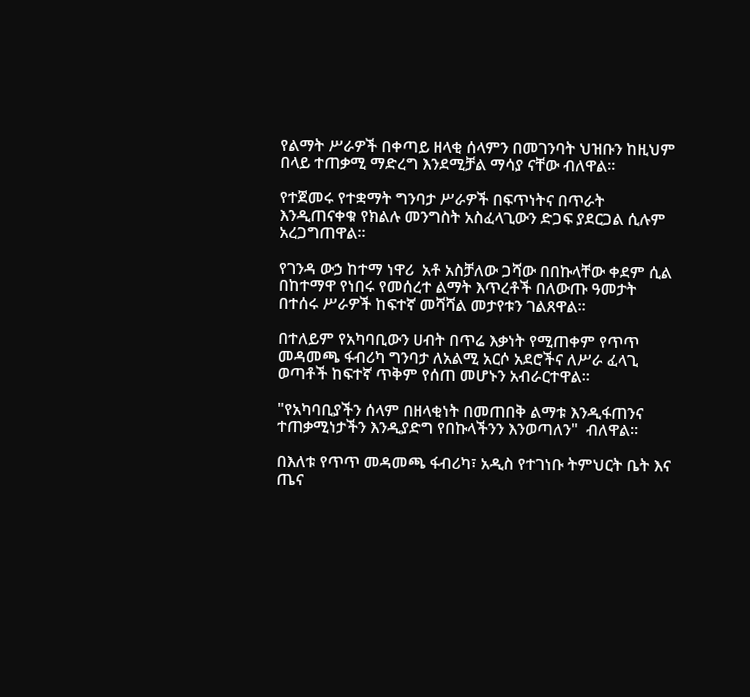የልማት ሥራዎች በቀጣይ ዘላቂ ሰላምን በመገንባት ህዝቡን ከዚህም በላይ ተጠቃሚ ማድረግ እንደሚቻል ማሳያ ናቸው ብለዋል።

የተጀመሩ የተቋማት ግንባታ ሥራዎች በፍጥነትና በጥራት እንዲጠናቀቁ የክልሉ መንግስት አስፈላጊውን ድጋፍ ያደርጋል ሲሉም አረጋግጠዋል።

የገንዳ ውኃ ከተማ ነዋሪ  አቶ አስቻለው ጋሻው በበኩላቸው ቀደም ሲል በከተማዋ የነበሩ የመሰረተ ልማት እጥረቶች በለውጡ ዓመታት በተሰሩ ሥራዎች ከፍተኛ መሻሻል መታየቱን ገልጸዋል።

በተለይም የአካባቢውን ሀብት በጥሬ እቃነት የሚጠቀም የጥጥ መዳመጫ ፋብሪካ ግንባታ ለአልሚ አርሶ አደሮችና ለሥራ ፈላጊ ወጣቶች ከፍተኛ ጥቅም የሰጠ መሆኑን አብራርተዋል።

"የአካባቢያችን ሰላም በዘላቂነት በመጠበቅ ልማቱ እንዲፋጠንና ተጠቃሚነታችን እንዲያድግ የበኩላችንን እንወጣለን"  ብለዋል።

በእለቱ የጥጥ መዳመጫ ፋብሪካ፣ አዲስ የተገነቡ ትምህርት ቤት እና ጤና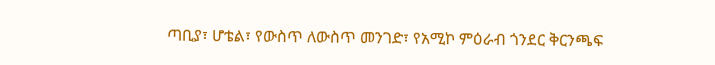ጣቢያ፣ ሆቴል፣ የውስጥ ለውስጥ መንገድ፣ የአሚኮ ምዕራብ ጎንደር ቅርንጫፍ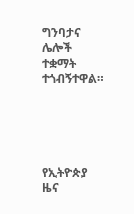ግንባታና ሌሎች ተቋማት ተጎብኝተዋል።





የኢትዮጵያ ዜና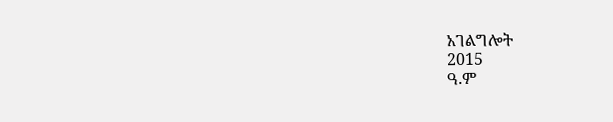አገልግሎት
2015
ዓ.ም